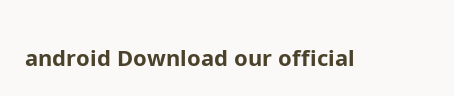android Download our official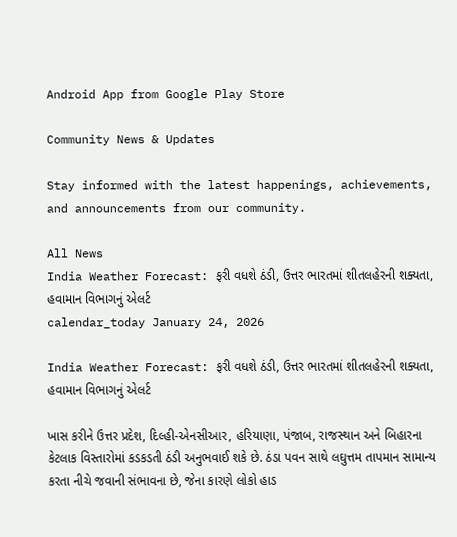Android App from Google Play Store

Community News & Updates

Stay informed with the latest happenings, achievements, and announcements from our community.

All News
India Weather Forecast: ફરી વધશે ઠંડી, ઉત્તર ભારતમાં શીતલહેરની શક્યતા, હવામાન વિભાગનું એલર્ટ
calendar_today January 24, 2026

India Weather Forecast: ફરી વધશે ઠંડી, ઉત્તર ભારતમાં શીતલહેરની શક્યતા, હવામાન વિભાગનું એલર્ટ

ખાસ કરીને ઉત્તર પ્રદેશ, દિલ્હી-એનસીઆર, હરિયાણા, પંજાબ, રાજસ્થાન અને બિહારના કેટલાક વિસ્તારોમાં કડકડતી ઠંડી અનુભવાઈ શકે છે. ઠંડા પવન સાથે લઘુત્તમ તાપમાન સામાન્ય કરતા નીચે જવાની સંભાવના છે, જેના કારણે લોકો હાડ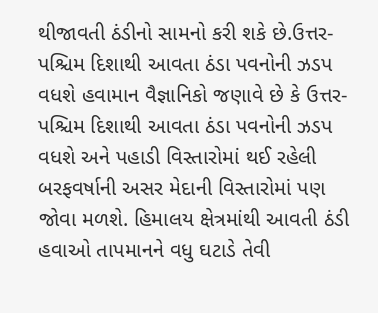થીજાવતી ઠંડીનો સામનો કરી શકે છે.ઉત્તર-પશ્ચિમ દિશાથી આવતા ઠંડા પવનોની ઝડપ વધશે હવામાન વૈજ્ઞાનિકો જણાવે છે કે ઉત્તર-પશ્ચિમ દિશાથી આવતા ઠંડા પવનોની ઝડપ વધશે અને પહાડી વિસ્તારોમાં થઈ રહેલી બરફવર્ષાની અસર મેદાની વિસ્તારોમાં પણ જોવા મળશે. હિમાલય ક્ષેત્રમાંથી આવતી ઠંડી હવાઓ તાપમાનને વધુ ઘટાડે તેવી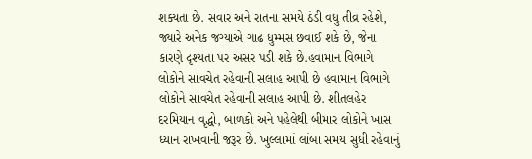શક્યતા છે. સવાર અને રાતના સમયે ઠંડી વધુ તીવ્ર રહેશે, જ્યારે અનેક જગ્યાએ ગાઢ ધુમ્મસ છવાઈ શકે છે, જેના કારણે દૃશ્યતા પર અસર પડી શકે છે.હવામાન વિભાગે લોકોને સાવચેત રહેવાની સલાહ આપી છે હવામાન વિભાગે લોકોને સાવચેત રહેવાની સલાહ આપી છે. શીતલહેર દરમિયાન વૃદ્ધો, બાળકો અને પહેલેથી બીમાર લોકોને ખાસ ધ્યાન રાખવાની જરૂર છે. ખુલ્લામાં લાંબા સમય સુધી રહેવાનું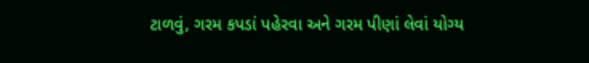ટાળવું, ગરમ કપડાં પહેરવા અને ગરમ પીણાં લેવાં યોગ્ય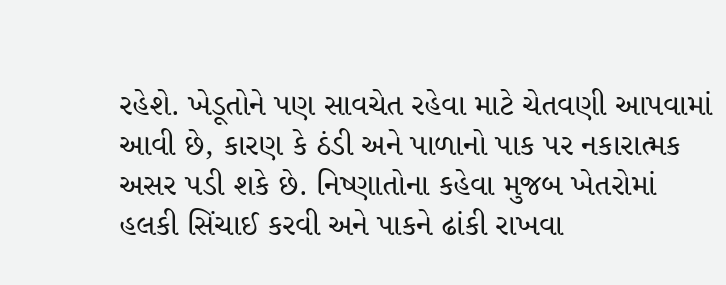રહેશે. ખેડૂતોને પણ સાવચેત રહેવા માટે ચેતવણી આપવામાં આવી છે, કારણ કે ઠંડી અને પાળાનો પાક પર નકારાત્મક અસર પડી શકે છે. નિષ્ણાતોના કહેવા મુજબ ખેતરોમાં હલકી સિંચાઈ કરવી અને પાકને ઢાંકી રાખવા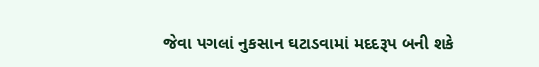જેવા પગલાં નુકસાન ઘટાડવામાં મદદરૂપ બની શકે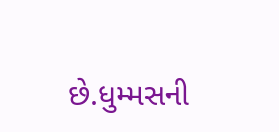છે.ધુમ્મસની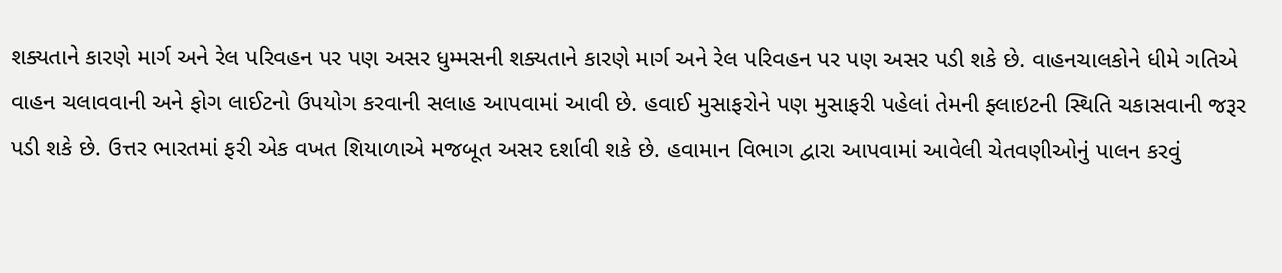શક્યતાને કારણે માર્ગ અને રેલ પરિવહન પર પણ અસર ધુમ્મસની શક્યતાને કારણે માર્ગ અને રેલ પરિવહન પર પણ અસર પડી શકે છે. વાહનચાલકોને ધીમે ગતિએ વાહન ચલાવવાની અને ફોગ લાઈટનો ઉપયોગ કરવાની સલાહ આપવામાં આવી છે. હવાઈ મુસાફરોને પણ મુસાફરી પહેલાં તેમની ફ્લાઇટની સ્થિતિ ચકાસવાની જરૂર પડી શકે છે. ઉત્તર ભારતમાં ફરી એક વખત શિયાળાએ મજબૂત અસર દર્શાવી શકે છે. હવામાન વિભાગ દ્વારા આપવામાં આવેલી ચેતવણીઓનું પાલન કરવું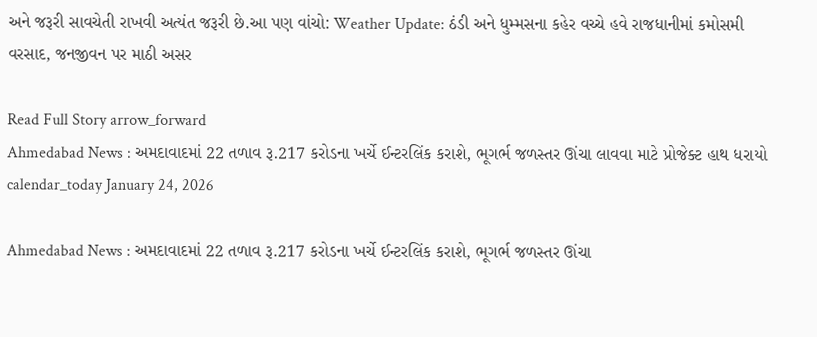અને જરૂરી સાવચેતી રાખવી અત્યંત જરૂરી છે.આ પણ વાંચો: Weather Update: ઠંડી અને ધુમ્મસના કહેર વચ્ચે હવે રાજધાનીમાં કમોસમી વરસાદ, જનજીવન પર માઠી અસર

Read Full Story arrow_forward
Ahmedabad News : અમદાવાદમાં 22 તળાવ રૂ.217 કરોડના ખર્ચે ઈન્ટરલિંક કરાશે, ભૂગર્ભ જળસ્તર ઊંચા લાવવા માટે પ્રોજેક્ટ હાથ ધરાયો
calendar_today January 24, 2026

Ahmedabad News : અમદાવાદમાં 22 તળાવ રૂ.217 કરોડના ખર્ચે ઈન્ટરલિંક કરાશે, ભૂગર્ભ જળસ્તર ઊંચા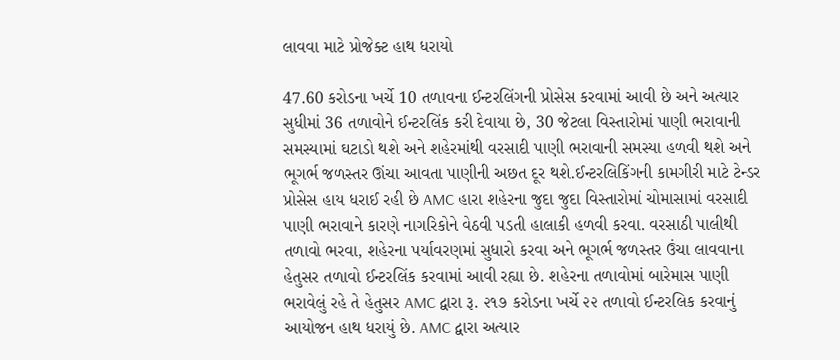લાવવા માટે પ્રોજેક્ટ હાથ ધરાયો

47.60 કરોડના ખર્ચે 10 તળાવના ઈન્ટરલિંગની પ્રોસેસ કરવામાં આવી છે અને અત્યાર સુધીમાં 36 તળાવોને ઈન્ટરલિંક કરી દેવાયા છે, 30 જેટલા વિસ્તારોમાં પાણી ભરાવાની સમસ્યામાં ઘટાડો થશે અને શહેરમાંથી વરસાદી પાણી ભરાવાની સમસ્યા હળવી થશે અને ભૂગર્ભ જળસ્તર ઊંચા આવતા પાણીની અછત દૂર થશે.ઈન્ટરલિકિંગની કામગીરી માટે ટેન્ડર પ્રોસેસ હાય ધરાઈ રહી છે AMC હારા શહેરના જુદા જુદા વિસ્તારોમાં ચોમાસામાં વરસાદી પાણી ભરાવાને કારણે નાગરિકોને વેઠવી પડતી હાલાકી હળવી કરવા. વરસાઠી પાલીથી તળાવો ભરવા, શહેરના પર્યાવરણમાં સુધારો કરવા અને ભૂગર્ભ જળસ્તર ઉંચા લાવવાના હેતુસર તળાવો ઈન્ટરલિંક કરવામાં આવી રહ્યા છે. શહેરના તળાવોમાં બારેમાસ પાણી ભરાવેલું રહે તે હેતુસર AMC દ્વારા રૂ. ૨૧૭ કરોડના ખર્ચે ૨૨ તળાવો ઈન્ટરલિક કરવાનું આયોજન હાથ ધરાયું છે. AMC દ્વારા અત્યાર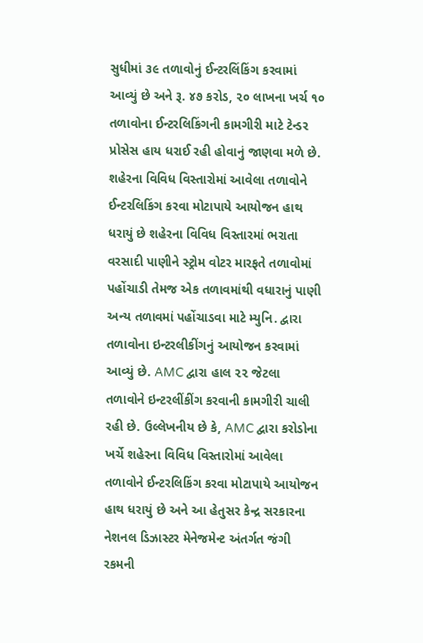સુધીમાં ૩૯ તળાવોનું ઈન્ટરલિંકિંગ કરવામાં આવ્યું છે અને રૂ. ૪૭ કરોડ, ૨૦ લાખના ખર્ચ ૧૦ તળાવોના ઈન્ટરલિકિંગની કામગીરી માટે ટેન્ડર પ્રોસેસ હાય ધરાઈ રહી હોવાનું જાણવા મળે છે. શહેરના વિવિધ વિસ્તારોમાં આવેલા તળાવોને ઈન્ટરલિકિંગ કરવા મોટાપાયે આયોજન હાથ ધરાયું છે શહેરના વિવિધ વિસ્તારમાં ભરાતા વરસાદી પાણીને સ્ટ્રોમ વોટર મારફતે તળાવોમાં પહોંચાડી તેમજ એક તળાવમાંથી વધારાનું પાણી અન્ય તળાવમાં પહોંચાડવા માટે મ્યુનિ. દ્વારા તળાવોના ઇન્ટરલીકીંગનું આયોજન કરવામાં આવ્યું છે. AMC દ્વારા હાલ ૨૨ જેટલા તળાવોને ઇન્ટરલીંકીંગ કરવાની કામગીરી ચાલી રહી છે. ઉલ્લેખનીય છે કે, AMC દ્વારા કરોડોના ખર્ચે શહેરના વિવિધ વિસ્તારોમાં આવેલા તળાવોને ઈન્ટરલિકિંગ કરવા મોટાપાયે આયોજન હાથ ધરાયું છે અને આ હેતુસર કેન્દ્ર સરકારના નેશનલ ડિઝાસ્ટર મેનેજમેન્ટ અંતર્ગત જંગી રકમની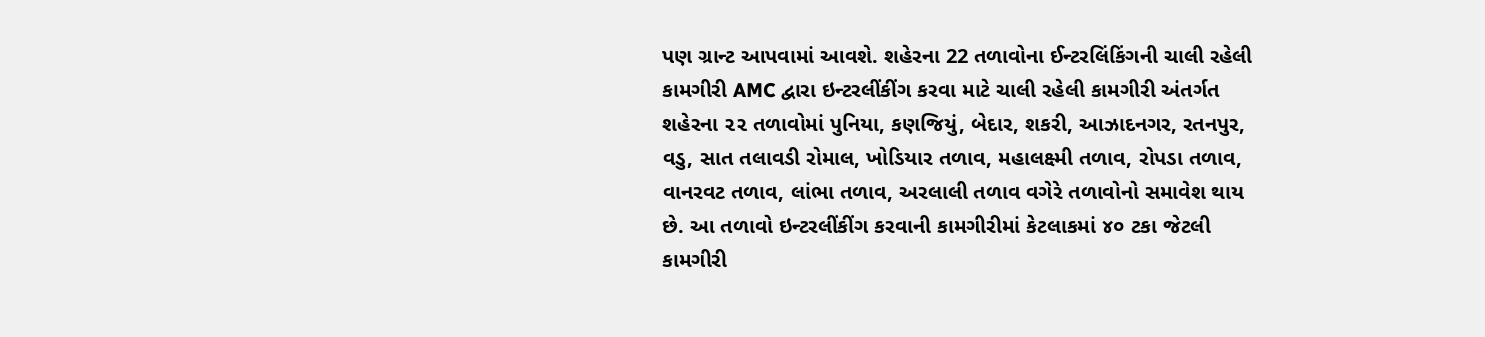પણ ગ્રાન્ટ આપવામાં આવશે. શહેરના 22 તળાવોના ઈન્ટરલિંકિંગની ચાલી રહેલી કામગીરી AMC દ્વારા ઇન્ટરલીંકીંગ કરવા માટે ચાલી રહેલી કામગીરી અંતર્ગત શહેરના ૨૨ તળાવોમાં પુનિયા, કણજિયું, બેદાર, શકરી, આઝાદનગર, રતનપુર, વડુ, સાત તલાવડી રોમાલ, ખોડિયાર તળાવ, મહાલક્ષ્મી તળાવ, રોપડા તળાવ, વાનરવટ તળાવ, લાંભા તળાવ, અરલાલી તળાવ વગેરે તળાવોનો સમાવેશ થાય છે. આ તળાવો ઇન્ટરલીંકીંગ કરવાની કામગીરીમાં કેટલાકમાં ૪૦ ટકા જેટલી કામગીરી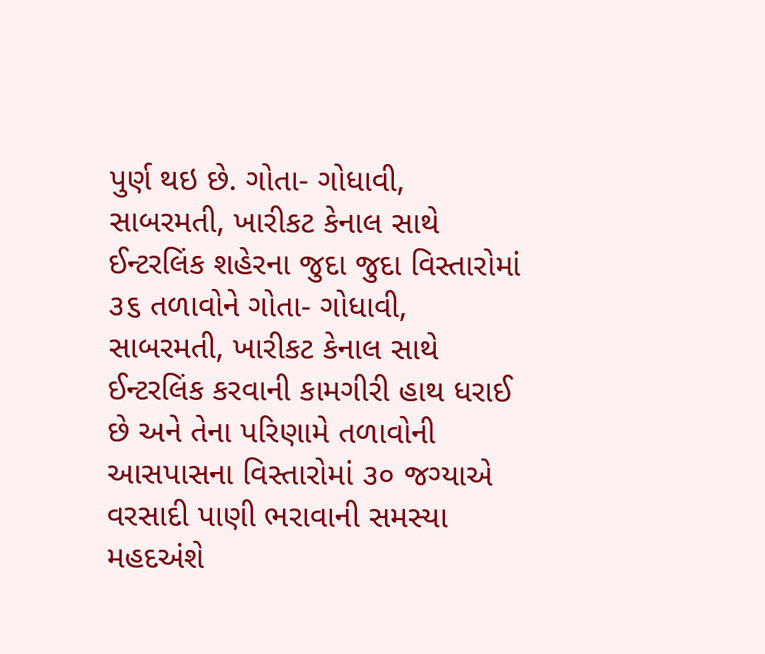પુર્ણ થઇ છે. ગોતા- ગોધાવી, સાબરમતી, ખારીકટ કેનાલ સાથે ઈન્ટરલિંક શહેરના જુદા જુદા વિસ્તારોમાં ૩૬ તળાવોને ગોતા- ગોધાવી, સાબરમતી, ખારીકટ કેનાલ સાથે ઈન્ટરલિંક કરવાની કામગીરી હાથ ધરાઈ છે અને તેના પરિણામે તળાવોની આસપાસના વિસ્તારોમાં ૩૦ જગ્યાએ વરસાદી પાણી ભરાવાની સમસ્યા મહદઅંશે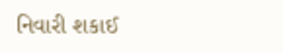નિવારી શકાઈ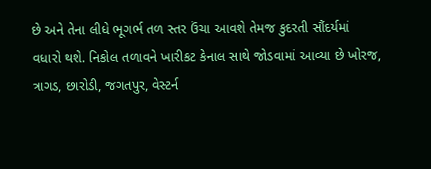છે અને તેના લીધે ભૂગર્ભ તળ સ્તર ઉંચા આવશે તેમજ કુદરતી સૌંદર્યમાં વધારો થશે. નિકોલ તળાવને ખારીકટ કેનાલ સાથે જોડવામાં આવ્યા છે ખોરજ, ત્રાગડ, છારોડી, જગતપુર, વેસ્ટર્ન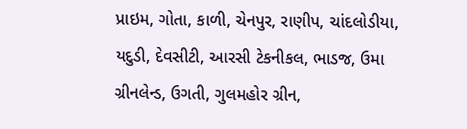પ્રાઇમ, ગોતા, કાળી, ચેનપુર, રાણીપ, ચાંદલોડીયા, યદુડી, દેવસીટી, આરસી ટેકનીકલ, ભાડજ, ઉમા ગ્રીનલેન્ડ, ઉગતી, ગુલમહોર ગ્રીન,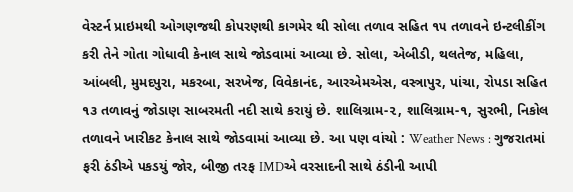વેસ્ટર્ન પ્રાઇમથી ઓગણજથી કોપરણથી કાગમેર થી સોલા તળાવ સહિત ૧૫ તળાવને ઇન્ટલીકીંગ કરી તેને ગોતા ગોધાવી કેનાલ સાથે જોડવામાં આવ્યા છે. સોલા, એબીડી, થલતેજ, મહિલા, આંબલી, મુમદપુરા, મકરબા, સરખેજ, વિવેકાનંદ, આરએમએસ, વસ્ત્રાપુર, પાંચા, રોપડા સહિત ૧૩ તળાવનું જોડાણ સાબરમતી નદી સાથે કરાયું છે. શાલિગ્રામ-૨, શાલિગ્રામ-૧, સુરભી, નિકોલ તળાવને ખારીકટ કેનાલ સાથે જોડવામાં આવ્યા છે. આ પણ વાંચો : Weather News : ગુજરાતમાં ફરી ઠંડીએ પકડયું જોર, બીજી તરફ IMDએ વરસાદની સાથે ઠંડીની આપી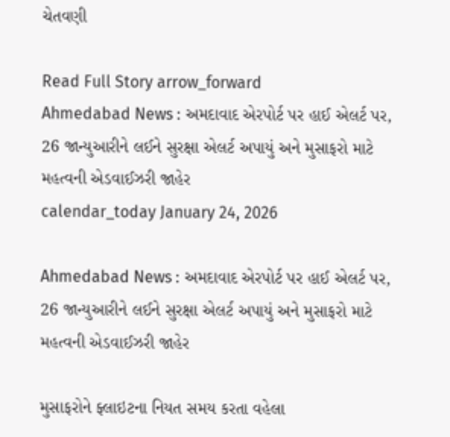ચેતવણી

Read Full Story arrow_forward
Ahmedabad News : અમદાવાદ એરપોર્ટ પર હાઈ એલર્ટ પર, 26 જાન્યુઆરીને લઈને સુરક્ષા એલર્ટ અપાયું અને મુસાફરો માટે મહત્વની એડવાઈઝરી જાહેર
calendar_today January 24, 2026

Ahmedabad News : અમદાવાદ એરપોર્ટ પર હાઈ એલર્ટ પર, 26 જાન્યુઆરીને લઈને સુરક્ષા એલર્ટ અપાયું અને મુસાફરો માટે મહત્વની એડવાઈઝરી જાહેર

મુસાફરોને ફ્લાઇટના નિયત સમય કરતા વહેલા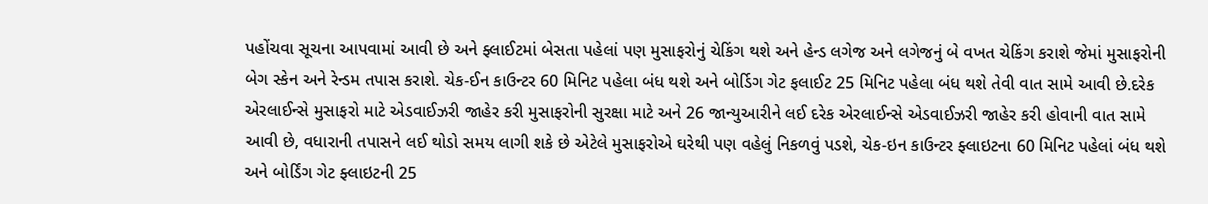પહોંચવા સૂચના આપવામાં આવી છે અને ફ્લાઈટમાં બેસતા પહેલાં પણ મુસાફરોનું ચેકિંગ થશે અને હેન્ડ લગેજ અને લગેજનું બે વખત ચેકિંગ કરાશે જેમાં મુસાફરોની બેગ સ્કેન અને રેન્ડમ તપાસ કરાશે. ચેક-ઈન કાઉન્ટર 60 મિનિટ પહેલા બંધ થશે અને બોર્ડિગ ગેટ ફલાઈટ 25 મિનિટ પહેલા બંધ થશે તેવી વાત સામે આવી છે.દરેક એરલાઈન્સે મુસાફરો માટે એડવાઈઝરી જાહેર કરી મુસાફરોની સુરક્ષા માટે અને 26 જાન્યુઆરીને લઈ દરેક એરલાઈન્સે એડવાઈઝરી જાહેર કરી હોવાની વાત સામે આવી છે, વધારાની તપાસને લઈ થોડો સમય લાગી શકે છે એટેલે મુસાફરોએ ઘરેથી પણ વહેલું નિકળવું પડશે, ચેક-ઇન કાઉન્ટર ફ્લાઇટના 60 મિનિટ પહેલાં બંધ થશે અને બોર્ડિંગ ગેટ ફ્લાઇટની 25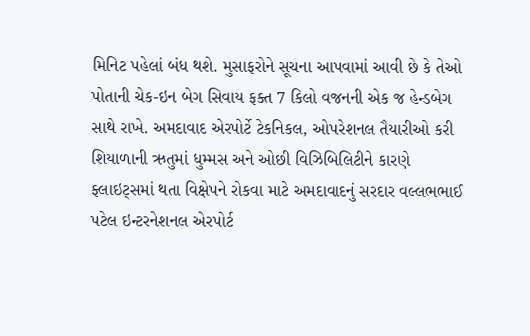મિનિટ પહેલાં બંધ થશે. મુસાફરોને સૂચના આપવામાં આવી છે કે તેઓ પોતાની ચેક-ઇન બેગ સિવાય ફક્ત 7 કિલો વજનની એક જ હેન્ડબેગ સાથે રાખે. અમદાવાદ એરપોર્ટે ટેકનિકલ, ઓપરેશનલ તૈયારીઓ કરી શિયાળાની ઋતુમાં ધુમ્મસ અને ઓછી વિઝિબિલિટીને કારણે ફ્લાઇટ્સમાં થતા વિક્ષેપને રોકવા માટે અમદાવાદનું સરદાર વલ્લભભાઈ પટેલ ઇન્ટરનેશનલ એરપોર્ટ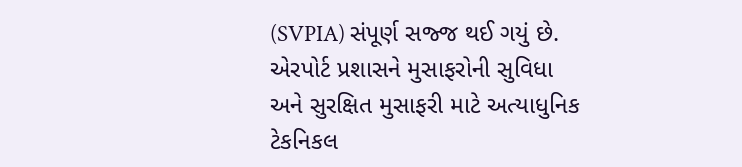(SVPIA) સંપૂર્ણ સજ્જ થઈ ગયું છે. એરપોર્ટ પ્રશાસને મુસાફરોની સુવિધા અને સુરક્ષિત મુસાફરી માટે અત્યાધુનિક ટેકનિકલ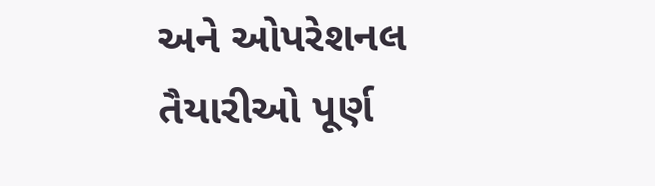અને ઓપરેશનલ તૈયારીઓ પૂર્ણ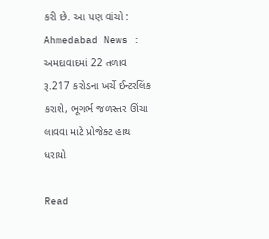કરી છે. આ પણ વાંચો : Ahmedabad News : અમદાવાદમાં 22 તળાવ રૂ.217 કરોડના ખર્ચે ઈન્ટરલિંક કરાશે, ભૂગર્ભ જળસ્તર ઊંચા લાવવા માટે પ્રોજેક્ટ હાથ ધરાયો

Read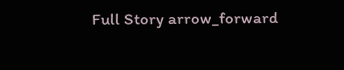Full Story arrow_forward